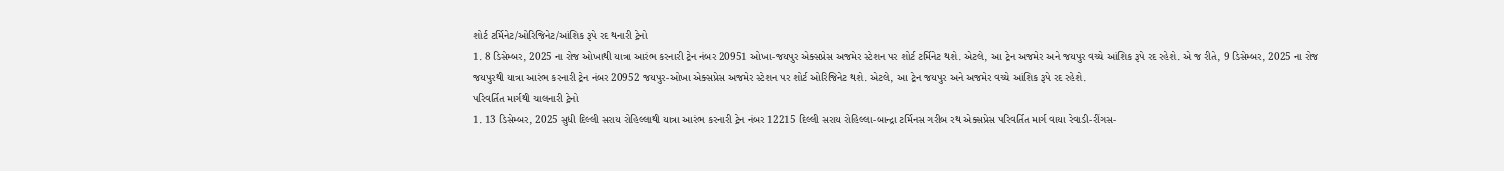શોર્ટ ટર્મિનેટ/ઓરિજિનેટ/આંશિક રૂપે રદ થનારી ટ્રેનો
1. 8 ડિસેમ્બર, 2025 ના રોજ ઓખાથી યાત્રા આરંભ કરનારી ટ્રેન નંબર 20951 ઓખા-જયપુર એક્સપ્રેસ અજમેર સ્ટેશન પર શોર્ટ ટર્મિનેટ થશે. એટલે, આ ટ્રેન અજમેર અને જયપુર વચ્ચે આંશિક રૂપે રદ રહેશે. એ જ રીતે, 9 ડિસેમ્બર, 2025 ના રોજ જયપુરથી યાત્રા આરંભ કરનારી ટ્રેન નંબર 20952 જયપુર-ઓખા એક્સપ્રેસ અજમેર સ્ટેશન પર શોર્ટ ઓરિજિનેટ થશે. એટલે, આ ટ્રેન જયપુર અને અજમેર વચ્ચે આંશિક રૂપે રદ રહેશે.
પરિવર્તિત માર્ગથી ચાલનારી ટ્રેનો
1. 13 ડિસેમ્બર, 2025 સુધી દિલ્લી સરાય રોહિલ્લાથી યાત્રા આરંભ કરનારી ટ્રેન નંબર 12215 દિલ્લી સરાય રોહિલ્લા-બાન્દ્રા ટર્મિનસ ગરીબ રથ એક્સપ્રેસ પરિવર્તિત માર્ગ વાયા રેવાડી-રીંગસ-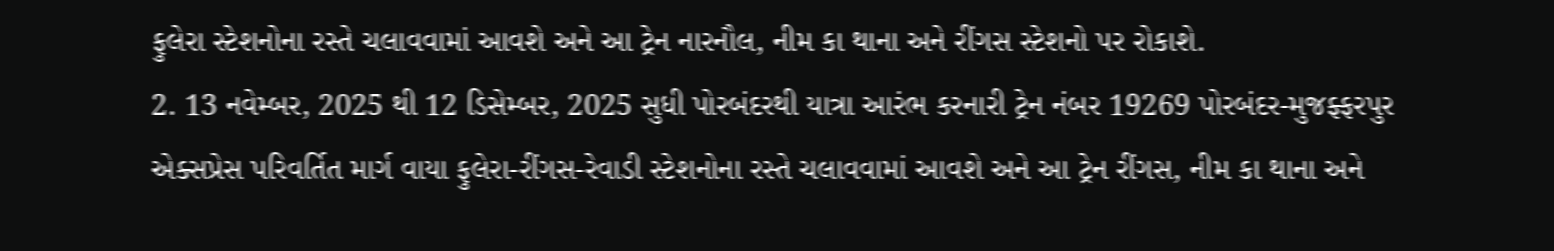ફુલેરા સ્ટેશનોના રસ્તે ચલાવવામાં આવશે અને આ ટ્રેન નારનૌલ, નીમ કા થાના અને રીંગસ સ્ટેશનો પર રોકાશે.
2. 13 નવેમ્બર, 2025 થી 12 ડિસેમ્બર, 2025 સુધી પોરબંદરથી યાત્રા આરંભ કરનારી ટ્રેન નંબર 19269 પોરબંદર-મુજફ્ફરપુર એક્સપ્રેસ પરિવર્તિત માર્ગ વાયા ફુલેરા-રીંગસ-રેવાડી સ્ટેશનોના રસ્તે ચલાવવામાં આવશે અને આ ટ્રેન રીંગસ, નીમ કા થાના અને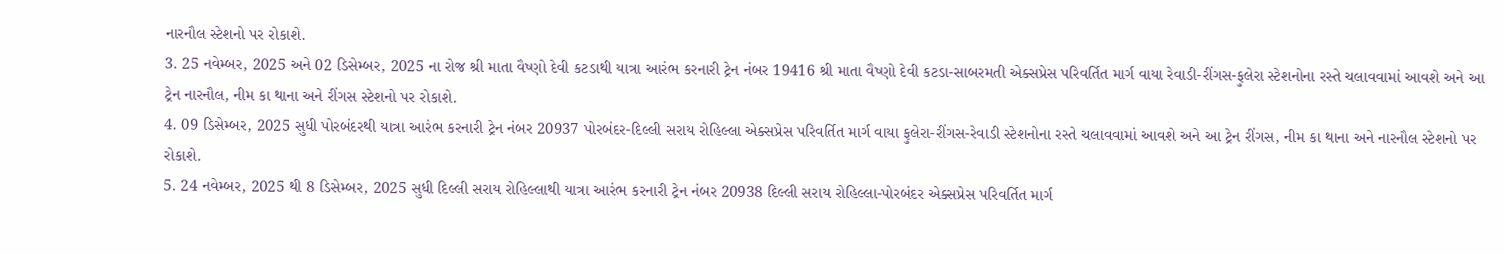નારનૌલ સ્ટેશનો પર રોકાશે.
3. 25 નવેમ્બર, 2025 અને 02 ડિસેમ્બર, 2025 ના રોજ શ્રી માતા વૈષ્ણો દેવી કટડાથી યાત્રા આરંભ કરનારી ટ્રેન નંબર 19416 શ્રી માતા વૈષ્ણો દેવી કટડા-સાબરમતી એક્સપ્રેસ પરિવર્તિત માર્ગ વાયા રેવાડી-રીંગસ-ફુલેરા સ્ટેશનોના રસ્તે ચલાવવામાં આવશે અને આ ટ્રેન નારનૌલ, નીમ કા થાના અને રીંગસ સ્ટેશનો પર રોકાશે.
4. 09 ડિસેમ્બર, 2025 સુધી પોરબંદરથી યાત્રા આરંભ કરનારી ટ્રેન નંબર 20937 પોરબંદર-દિલ્લી સરાય રોહિલ્લા એક્સપ્રેસ પરિવર્તિત માર્ગ વાયા ફુલેરા-રીંગસ-રેવાડી સ્ટેશનોના રસ્તે ચલાવવામાં આવશે અને આ ટ્રેન રીંગસ, નીમ કા થાના અને નારનૌલ સ્ટેશનો પર રોકાશે.
5. 24 નવેમ્બર, 2025 થી 8 ડિસેમ્બર, 2025 સુધી દિલ્લી સરાય રોહિલ્લાથી યાત્રા આરંભ કરનારી ટ્રેન નંબર 20938 દિલ્લી સરાય રોહિલ્લા-પોરબંદર એક્સપ્રેસ પરિવર્તિત માર્ગ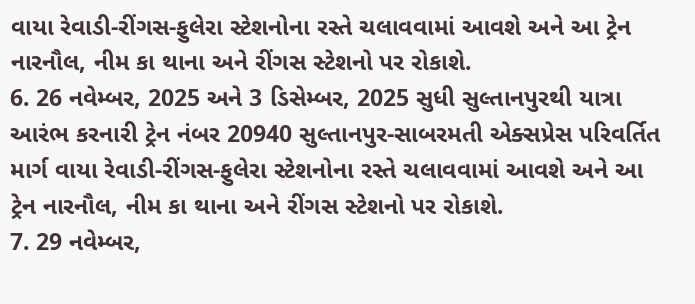વાયા રેવાડી-રીંગસ-ફુલેરા સ્ટેશનોના રસ્તે ચલાવવામાં આવશે અને આ ટ્રેન નારનૌલ, નીમ કા થાના અને રીંગસ સ્ટેશનો પર રોકાશે.
6. 26 નવેમ્બર, 2025 અને 3 ડિસેમ્બર, 2025 સુધી સુલ્તાનપુરથી યાત્રા આરંભ કરનારી ટ્રેન નંબર 20940 સુલ્તાનપુર-સાબરમતી એક્સપ્રેસ પરિવર્તિત માર્ગ વાયા રેવાડી-રીંગસ-ફુલેરા સ્ટેશનોના રસ્તે ચલાવવામાં આવશે અને આ ટ્રેન નારનૌલ, નીમ કા થાના અને રીંગસ સ્ટેશનો પર રોકાશે.
7. 29 નવેમ્બર,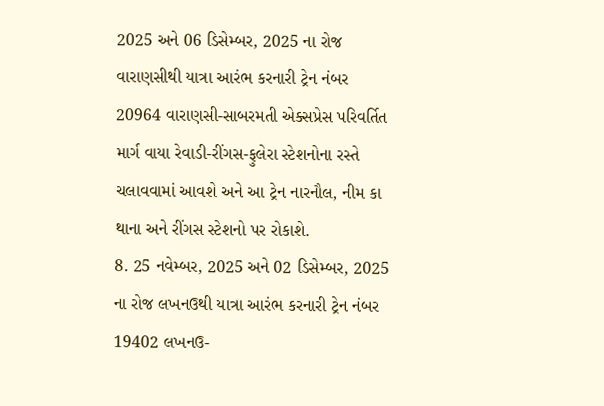2025 અને 06 ડિસેમ્બર, 2025 ના રોજ વારાણસીથી યાત્રા આરંભ કરનારી ટ્રેન નંબર 20964 વારાણસી-સાબરમતી એક્સપ્રેસ પરિવર્તિત માર્ગ વાયા રેવાડી-રીંગસ-ફુલેરા સ્ટેશનોના રસ્તે ચલાવવામાં આવશે અને આ ટ્રેન નારનૌલ, નીમ કા થાના અને રીંગસ સ્ટેશનો પર રોકાશે.
8. 25 નવેમ્બર, 2025 અને 02 ડિસેમ્બર, 2025 ના રોજ લખનઉથી યાત્રા આરંભ કરનારી ટ્રેન નંબર 19402 લખનઉ-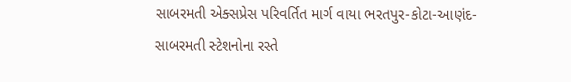સાબરમતી એક્સપ્રેસ પરિવર્તિત માર્ગ વાયા ભરતપુર-કોટા-આણંદ-સાબરમતી સ્ટેશનોના રસ્તે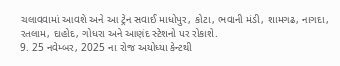ચલાવવામાં આવશે અને આ ટ્રેન સવાઈ માધોપુર, કોટા, ભવાની મંડી, શામગઢ, નાગદા, રતલામ, દાહોદ, ગોધરા અને આણંદ સ્ટેશનો પર રોકાશે.
9. 25 નવેમ્બર, 2025 ના રોજ અયોધ્યા કેન્ટથી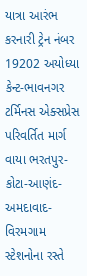યાત્રા આરંભ કરનારી ટ્રેન નંબર 19202 અયોધ્યા કેન્ટ-ભાવનગર ટર્મિનસ એક્સપ્રેસ પરિવર્તિત માર્ગ વાયા ભરતપુર-કોટા-આણંદ-અમદાવાદ-વિરમગામ સ્ટેશનોના રસ્તે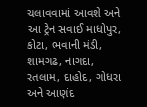ચલાવવામાં આવશે અને આ ટ્રેન સવાઈ માધોપુર, કોટા, ભવાની મંડી, શામગઢ, નાગદા, રતલામ, દાહોદ, ગોધરા અને આણંદ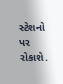સ્ટેશનો પર રોકાશે.